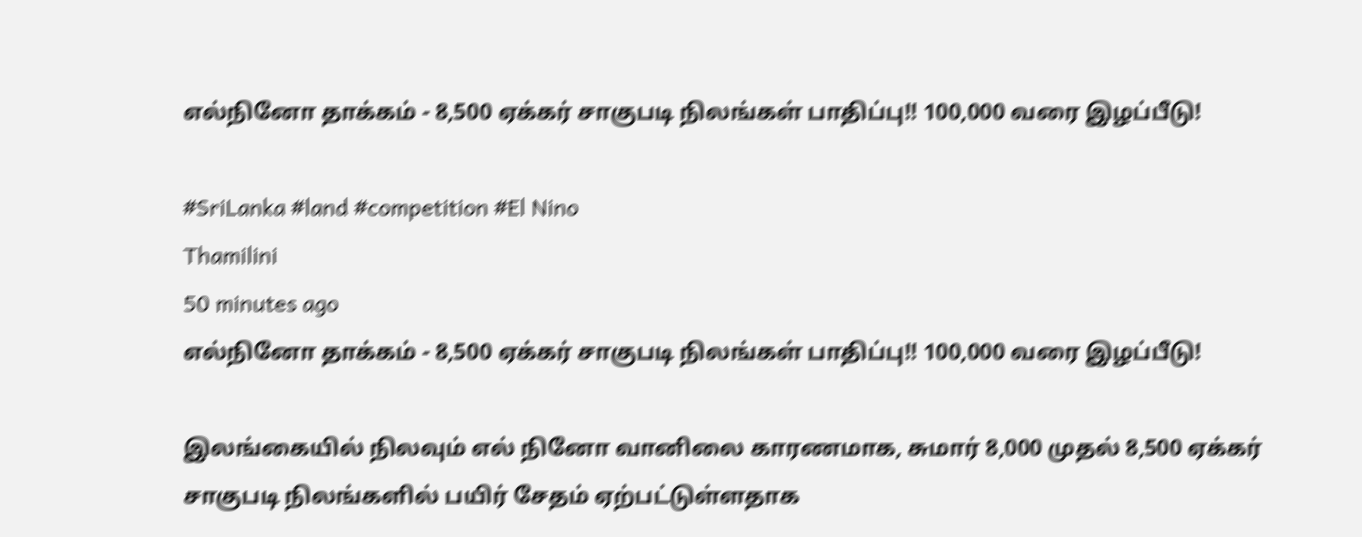எல்நினோ தாக்கம் - 8,500 ஏக்கர் சாகுபடி நிலங்கள் பாதிப்பு!! 100,000 வரை இழப்பீடு!

#SriLanka #land #competition #El Nino
Thamilini
50 minutes ago
எல்நினோ தாக்கம் - 8,500 ஏக்கர் சாகுபடி நிலங்கள் பாதிப்பு!! 100,000 வரை இழப்பீடு!

இலங்கையில் நிலவும் எல் நினோ வானிலை காரணமாக, சுமார் 8,000 முதல் 8,500 ஏக்கர் சாகுபடி நிலங்களில் பயிர் சேதம் ஏற்பட்டுள்ளதாக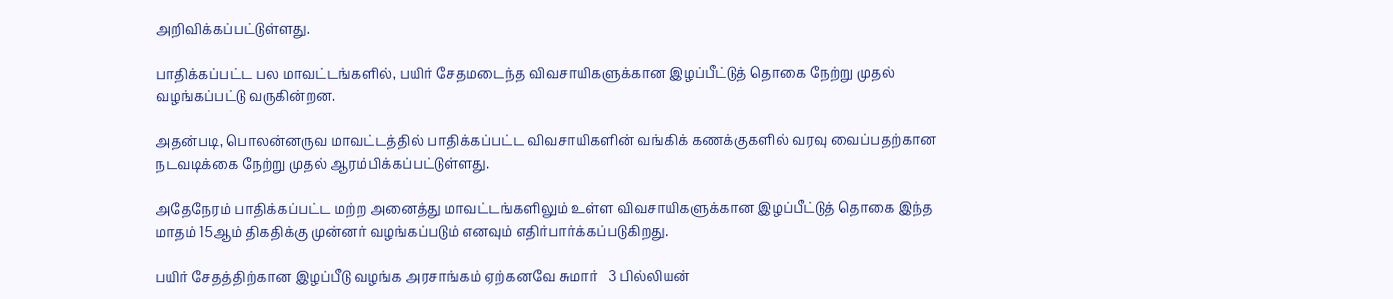அறிவிக்கப்பட்டுள்ளது.

பாதிக்கப்பட்ட பல மாவட்டங்களில், பயிர் சேதமடைந்த விவசாயிகளுக்கான இழப்பீட்டுத் தொகை நேற்று முதல் வழங்கப்பட்டு வருகின்றன.

அதன்படி, பொலன்னருவ மாவட்டத்தில் பாதிக்கப்பட்ட விவசாயிகளின் வங்கிக் கணக்குகளில் வரவு வைப்பதற்கான நடவடிக்கை நேற்று முதல் ஆரம்பிக்கப்பட்டுள்ளது.

அதேநேரம் பாதிக்கப்பட்ட மற்ற அனைத்து மாவட்டங்களிலும் உள்ள விவசாயிகளுக்கான இழப்பீட்டுத் தொகை இந்த மாதம் 15ஆம் திகதிக்கு முன்னர் வழங்கப்படும் எனவும் எதிர்பார்க்கப்படுகிறது.

பயிர் சேதத்திற்கான இழப்பீடு வழங்க அரசாங்கம் ஏற்கனவே சுமார்   3 பில்லியன்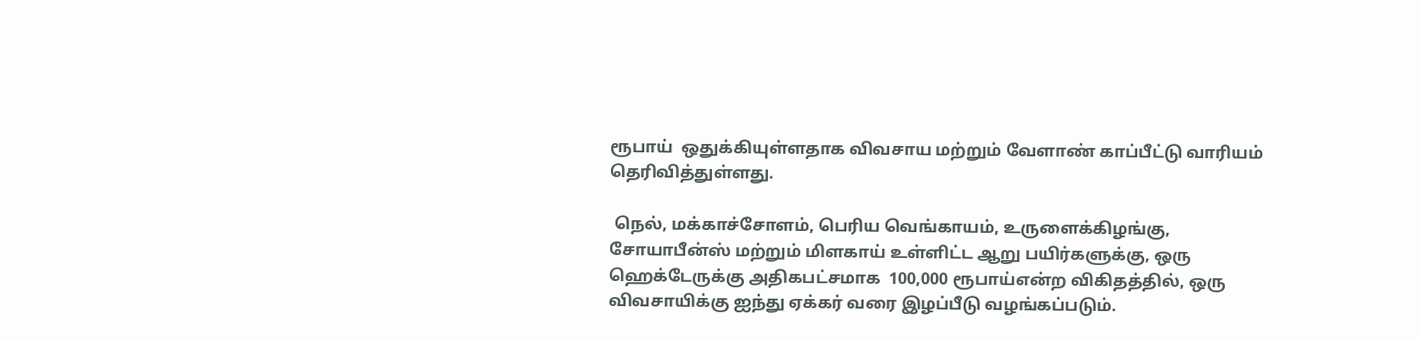ரூபாய்  ஒதுக்கியுள்ளதாக விவசாய மற்றும் வேளாண் காப்பீட்டு வாரியம் தெரிவித்துள்ளது.

 நெல், மக்காச்சோளம், பெரிய வெங்காயம், உருளைக்கிழங்கு, சோயாபீன்ஸ் மற்றும் மிளகாய் உள்ளிட்ட ஆறு பயிர்களுக்கு, ஒரு ஹெக்டேருக்கு அதிகபட்சமாக  100,000 ரூபாய்என்ற விகிதத்தில், ஒரு விவசாயிக்கு ஐந்து ஏக்கர் வரை இழப்பீடு வழங்கப்படும்.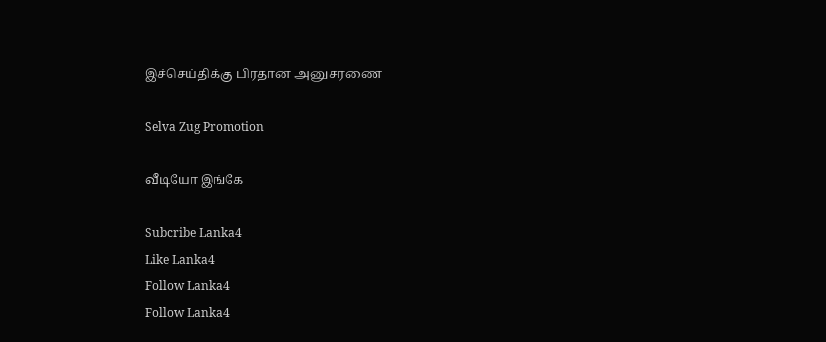இச்செய்திக்கு பிரதான அனுசரணை

Selva Zug Promotion

வீடியோ இங்கே

Subcribe Lanka4
Like Lanka4
Follow Lanka4
Follow Lanka4